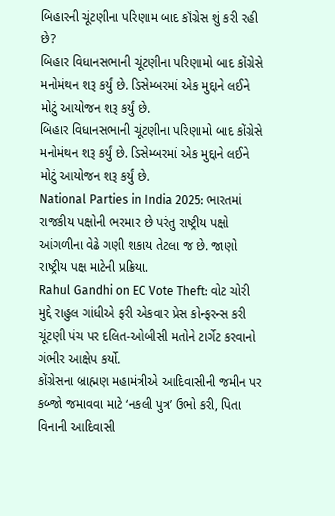બિહારની ચૂંટણીના પરિણામ બાદ કૉંગ્રેસ શું કરી રહી છે?
બિહાર વિધાનસભાની ચૂંટણીના પરિણામો બાદ કોંગ્રેસે મનોમંથન શરૂ કર્યું છે. ડિસેમ્બરમાં એક મુદ્દાને લઈને મોટું આયોજન શરૂ કર્યું છે.
બિહાર વિધાનસભાની ચૂંટણીના પરિણામો બાદ કોંગ્રેસે મનોમંથન શરૂ કર્યું છે. ડિસેમ્બરમાં એક મુદ્દાને લઈને મોટું આયોજન શરૂ કર્યું છે.
National Parties in India 2025: ભારતમાં રાજકીય પક્ષોની ભરમાર છે પરંતુ રાષ્ટ્રીય પક્ષો આંગળીના વેઢે ગણી શકાય તેટલા જ છે. જાણો રાષ્ટ્રીય પક્ષ માટેની પ્રક્રિયા.
Rahul Gandhi on EC Vote Theft: વોટ ચોરી મુદ્દે રાહુલ ગાંધીએ ફરી એકવાર પ્રેસ કોન્ફરન્સ કરી ચૂંટણી પંચ પર દલિત-ઓબીસી મતોને ટાર્ગેટ કરવાનો ગંભીર આક્ષેપ કર્યો.
કોંગ્રેસના બ્રાહ્મણ મહામંત્રીએ આદિવાસીની જમીન પર કબ્જો જમાવવા માટે ‘નકલી પુત્ર’ ઉભો કરી, પિતા વિનાની આદિવાસી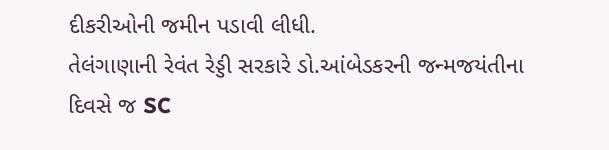દીકરીઓની જમીન પડાવી લીધી.
તેલંગાણાની રેવંત રેડ્ડી સરકારે ડો.આંબેડકરની જન્મજયંતીના દિવસે જ SC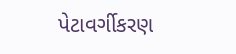પેટાવર્ગીકરણ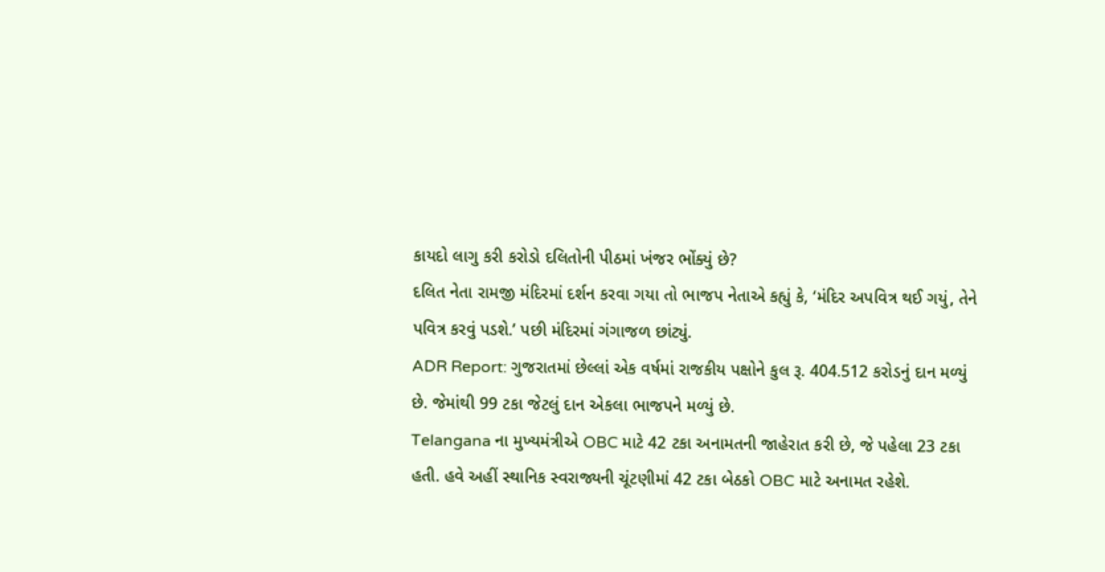કાયદો લાગુ કરી કરોડો દલિતોની પીઠમાં ખંજર ભોંક્યું છે?
દલિત નેતા રામજી મંદિરમાં દર્શન કરવા ગયા તો ભાજપ નેતાએ કહ્યું કે, ‘મંદિર અપવિત્ર થઈ ગયું, તેને પવિત્ર કરવું પડશે.’ પછી મંદિરમાં ગંગાજળ છાંટ્યું.
ADR Report: ગુજરાતમાં છેલ્લાં એક વર્ષમાં રાજકીય પક્ષોને કુલ રૂ. 404.512 કરોડનું દાન મળ્યું છે. જેમાંથી 99 ટકા જેટલું દાન એકલા ભાજપને મળ્યું છે.
Telangana ના મુખ્યમંત્રીએ OBC માટે 42 ટકા અનામતની જાહેરાત કરી છે, જે પહેલા 23 ટકા હતી. હવે અહીં સ્થાનિક સ્વરાજ્યની ચૂંટણીમાં 42 ટકા બેઠકો OBC માટે અનામત રહેશે.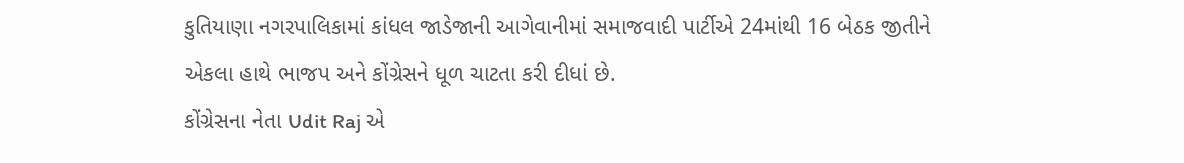કુતિયાણા નગરપાલિકામાં કાંધલ જાડેજાની આગેવાનીમાં સમાજવાદી પાર્ટીએ 24માંથી 16 બેઠક જીતીને એકલા હાથે ભાજપ અને કોંગ્રેસને ધૂળ ચાટતા કરી દીધાં છે.
કોંગ્રેસના નેતા Udit Raj એ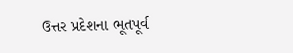ઉત્તર પ્રદેશના ભૂતપૂર્વ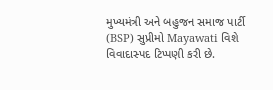મુખ્યમંત્રી અને બહુજન સમાજ પાર્ટી (BSP) સુપ્રીમો Mayawati વિશે વિવાદાસ્પદ ટિપ્પણી કરી છે.